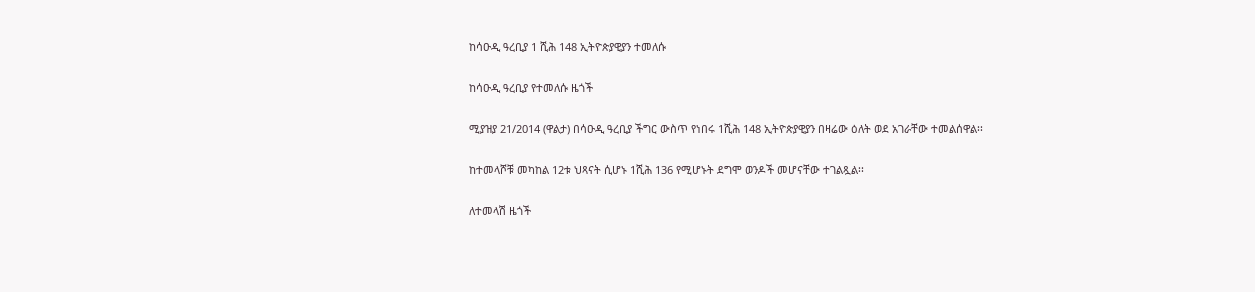ከሳዑዲ ዓረቢያ 1 ሺሕ 148 ኢትዮጵያዊያን ተመለሱ

ከሳዑዲ ዓረቢያ የተመለሱ ዜጎች

ሚያዝያ 21/2014 (ዋልታ) በሳዑዲ ዓረቢያ ችግር ውስጥ የነበሩ 1ሺሕ 148 ኢትዮጵያዊያን በዛሬው ዕለት ወደ አገራቸው ተመልሰዋል፡፡

ከተመላሾቹ መካከል 12ቱ ህጻናት ሲሆኑ 1ሺሕ 136 የሚሆኑት ደግሞ ወንዶች መሆናቸው ተገልጿል፡፡

ለተመላሽ ዜጎች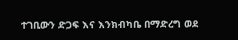ተገቢውን ድጋፍ እና እንክብካቤ በማድረግ ወደ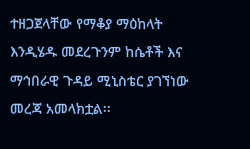ተዘጋጀላቸው የማቆያ ማዕከላት እንዲሄዱ መደረጉንም ከሴቶች እና ማኅበራዊ ጉዳይ ሚኒስቴር ያገኘነው መረጃ አመላክቷል፡፡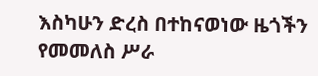እስካሁን ድረስ በተከናወነው ዜጎችን የመመለስ ሥራ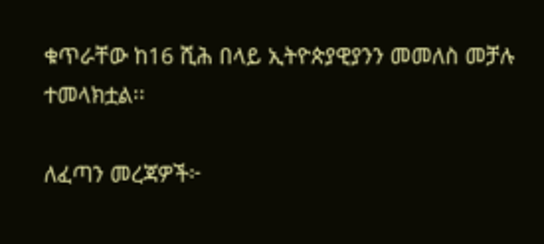ቁጥራቸው ከ16 ሺሕ በላይ ኢትዮጵያዊያንን መመለስ መቻሉ ተመላክቷል፡፡

ለፈጣን መረጃዎች፦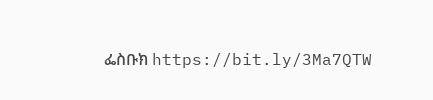ፌስቡክ https://bit.ly/3Ma7QTW